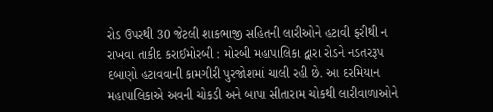રોડ ઉપરથી 30 જેટલી શાકભાજી સહિતની લારીઓને હટાવી ફરીથી ન રાખવા તાકીદ કરાઈમોરબી : મોરબી મહાપાલિકા દ્વારા રોડને નડતરરૂપ દબાણો હટાવવાની કામગીરી પુરજોશમાં ચાલી રહી છે. આ દરમિયાન મહાપાલિકાએ અવની ચોકડી અને બાપા સીતારામ ચોકથી લારીવાળાઓને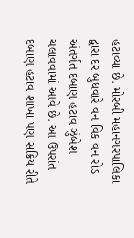હટાવ્યા છે. મોરબી મહાનગરપાલિકા દ્વારા દર બુધવારે વન વિક વન રોડ અંતર્ગત દબાણ હટાવ ઝુંબેશ ચલાવવામાં આવે છે. આ ઉપરાંત દબાણ હટાવ શાખા પણ સક્રિય રીતે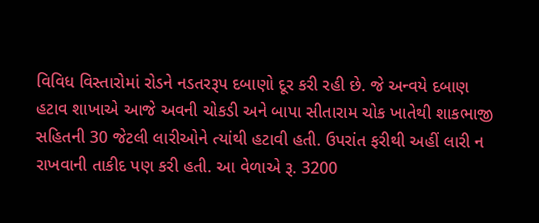વિવિધ વિસ્તારોમાં રોડને નડતરરૂપ દબાણો દૂર કરી રહી છે. જે અન્વયે દબાણ હટાવ શાખાએ આજે અવની ચોકડી અને બાપા સીતારામ ચોક ખાતેથી શાકભાજી સહિતની 30 જેટલી લારીઓને ત્યાંથી હટાવી હતી. ઉપરાંત ફરીથી અહીં લારી ન રાખવાની તાકીદ પણ કરી હતી. આ વેળાએ રૂ. 3200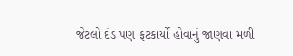જેટલો દંડ પણ ફટકાર્યો હોવાનું જાણવા મળી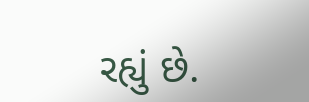રહ્યું છે.